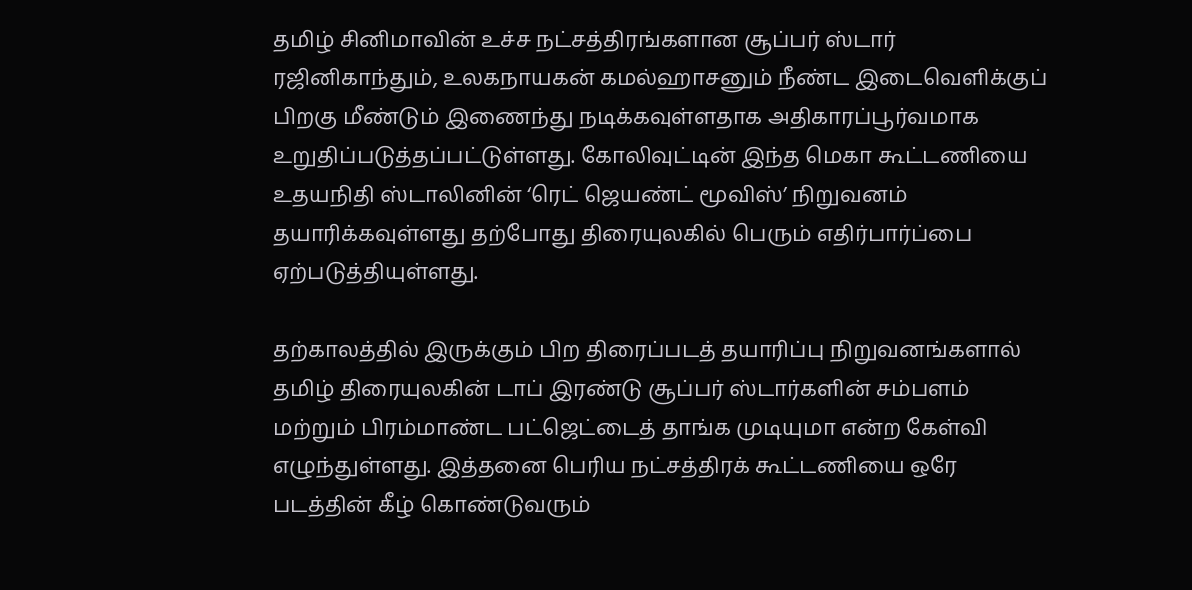தமிழ் சினிமாவின் உச்ச நட்சத்திரங்களான சூப்பர் ஸ்டார் ரஜினிகாந்தும், உலகநாயகன் கமல்ஹாசனும் நீண்ட இடைவெளிக்குப் பிறகு மீண்டும் இணைந்து நடிக்கவுள்ளதாக அதிகாரப்பூர்வமாக உறுதிப்படுத்தப்பட்டுள்ளது. கோலிவுட்டின் இந்த மெகா கூட்டணியை உதயநிதி ஸ்டாலினின் ‘ரெட் ஜெயண்ட் மூவிஸ்’ நிறுவனம் தயாரிக்கவுள்ளது தற்போது திரையுலகில் பெரும் எதிர்பார்ப்பை ஏற்படுத்தியுள்ளது.

தற்காலத்தில் இருக்கும் பிற திரைப்படத் தயாரிப்பு நிறுவனங்களால் தமிழ் திரையுலகின் டாப் இரண்டு சூப்பர் ஸ்டார்களின் சம்பளம் மற்றும் பிரம்மாண்ட பட்ஜெட்டைத் தாங்க முடியுமா என்ற கேள்வி எழுந்துள்ளது. இத்தனை பெரிய நட்சத்திரக் கூட்டணியை ஒரே படத்தின் கீழ் கொண்டுவரும்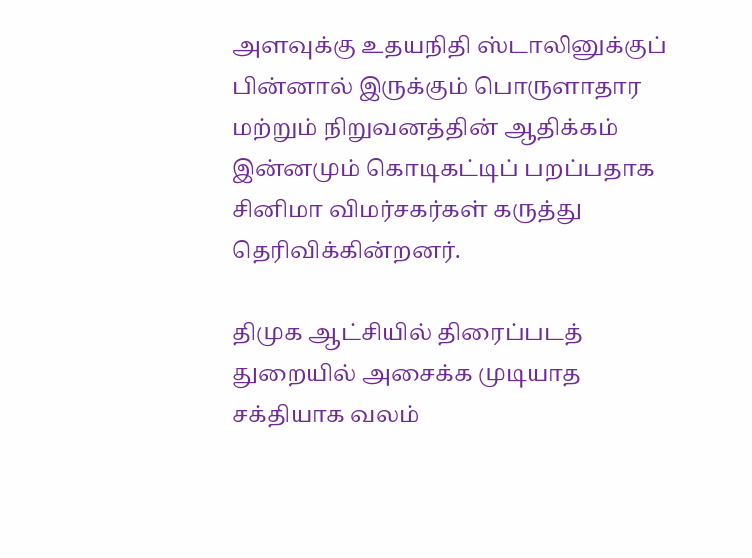அளவுக்கு உதயநிதி ஸ்டாலினுக்குப் பின்னால் இருக்கும் பொருளாதார மற்றும் நிறுவனத்தின் ஆதிக்கம் இன்னமும் கொடிகட்டிப் பறப்பதாக சினிமா விமர்சகர்கள் கருத்து தெரிவிக்கின்றனர்.

திமுக ஆட்சியில் திரைப்படத் துறையில் அசைக்க முடியாத சக்தியாக வலம்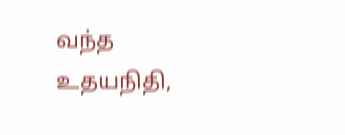வந்த உதயநிதி,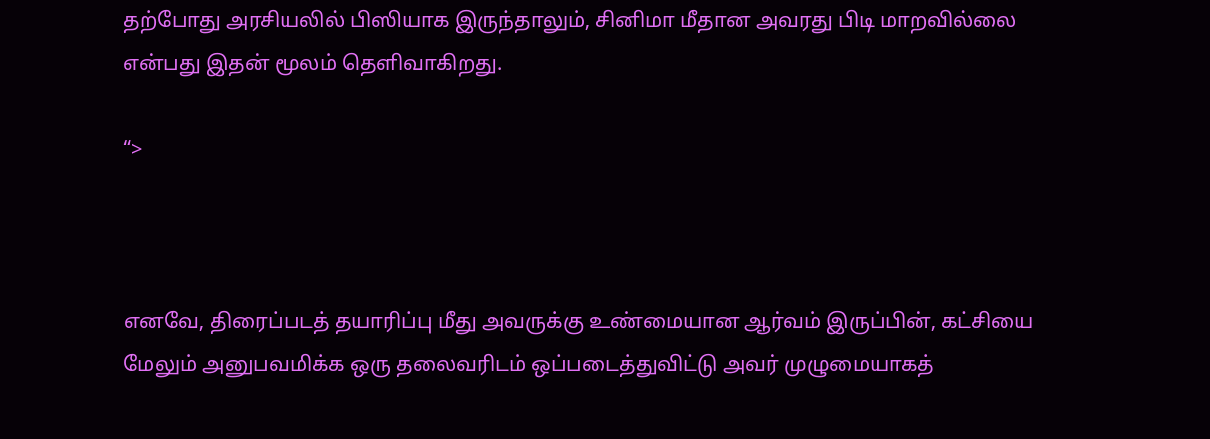தற்போது அரசியலில் பிஸியாக இருந்தாலும், சினிமா மீதான அவரது பிடி மாறவில்லை என்பது இதன் மூலம் தெளிவாகிறது.

“>



எனவே, திரைப்படத் தயாரிப்பு மீது அவருக்கு உண்மையான ஆர்வம் இருப்பின், கட்சியை மேலும் அனுபவமிக்க ஒரு தலைவரிடம் ஒப்படைத்துவிட்டு அவர் முழுமையாகத்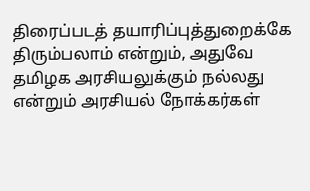திரைப்படத் தயாரிப்புத்துறைக்கே திரும்பலாம் என்றும், அதுவே தமிழக அரசியலுக்கும் நல்லது என்றும் அரசியல் நோக்கர்கள்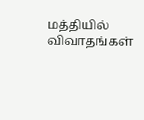மத்தியில் விவாதங்கள்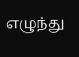எழுந்து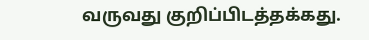வருவது குறிப்பிடத்தக்கது.